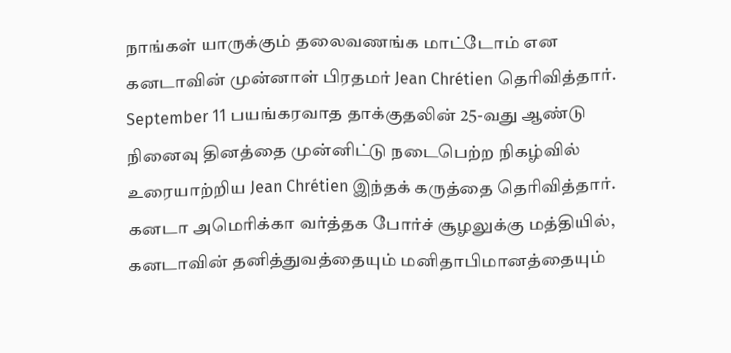நாங்கள் யாருக்கும் தலைவணங்க மாட்டோம் என கனடாவின் முன்னாள் பிரதமர் Jean Chrétien தெரிவித்தார்.
September 11 பயங்கரவாத தாக்குதலின் 25-வது ஆண்டு நினைவு தினத்தை முன்னிட்டு நடைபெற்ற நிகழ்வில் உரையாற்றிய Jean Chrétien இந்தக் கருத்தை தெரிவித்தார்.
கனடா அமெரிக்கா வர்த்தக போர்ச் சூழலுக்கு மத்தியில், கனடாவின் தனித்துவத்தையும் மனிதாபிமானத்தையும்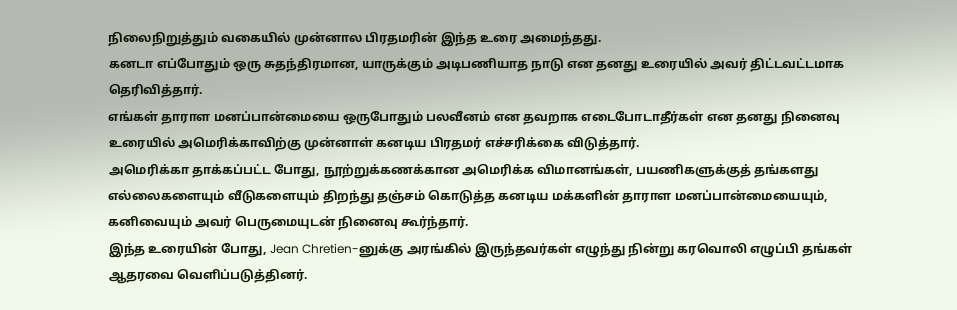நிலைநிறுத்தும் வகையில் முன்னால பிரதமரின் இந்த உரை அமைந்தது.
கனடா எப்போதும் ஒரு சுதந்திரமான, யாருக்கும் அடிபணியாத நாடு என தனது உரையில் அவர் திட்டவட்டமாக தெரிவித்தார்.
எங்கள் தாராள மனப்பான்மையை ஒருபோதும் பலவீனம் என தவறாக எடைபோடாதீர்கள் என தனது நினைவு உரையில் அமெரிக்காவிற்கு முன்னாள் கனடிய பிரதமர் எச்சரிக்கை விடுத்தார்.
அமெரிக்கா தாக்கப்பட்ட போது, நூற்றுக்கணக்கான அமெரிக்க விமானங்கள், பயணிகளுக்குத் தங்களது எல்லைகளையும் வீடுகளையும் திறந்து தஞ்சம் கொடுத்த கனடிய மக்களின் தாராள மனப்பான்மையையும், கனிவையும் அவர் பெருமையுடன் நினைவு கூர்ந்தார்.
இந்த உரையின் போது, Jean Chretien-னுக்கு அரங்கில் இருந்தவர்கள் எழுந்து நின்று கரவொலி எழுப்பி தங்கள் ஆதரவை வெளிப்படுத்தினர்.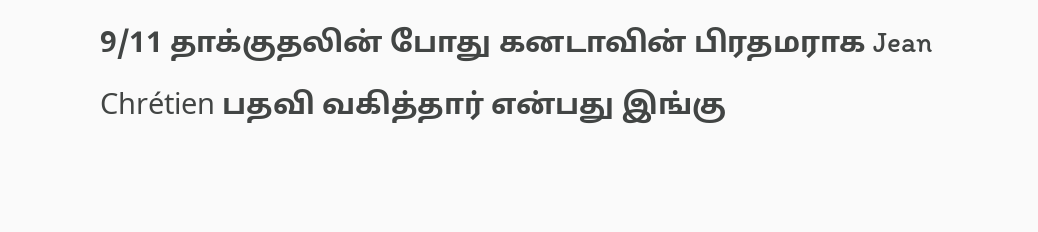9/11 தாக்குதலின் போது கனடாவின் பிரதமராக Jean Chrétien பதவி வகித்தார் என்பது இங்கு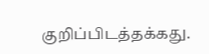குறிப்பிடத்தக்கது.